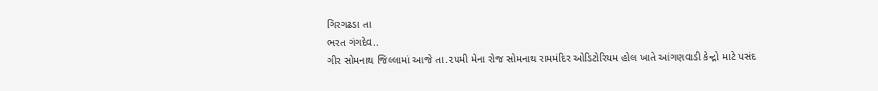ગિરગઢડા તા
ભરત ગંગદેવ..
ગીર સોમનાથ જિલ્લામાં આજે તા.૨૫મી મેના રોજ સોમનાથ રામમંદિર ઓડિટોરિયમ હોલ ખાતે આંગણવાડી કેન્દ્રો માટે પસંદ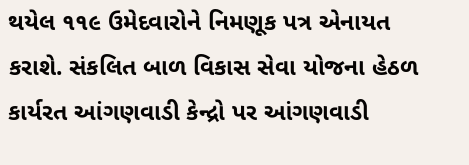થયેલ ૧૧૯ ઉમેદવારોને નિમણૂક પત્ર એનાયત કરાશે. સંકલિત બાળ વિકાસ સેવા યોજના હેઠળ કાર્યરત આંગણવાડી કેન્દ્રો પર આંગણવાડી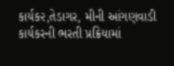કાર્યક૨,તેડાગર, મીની આંગણવાડી કાર્યકરની ભરતી પ્રક્રિયામાં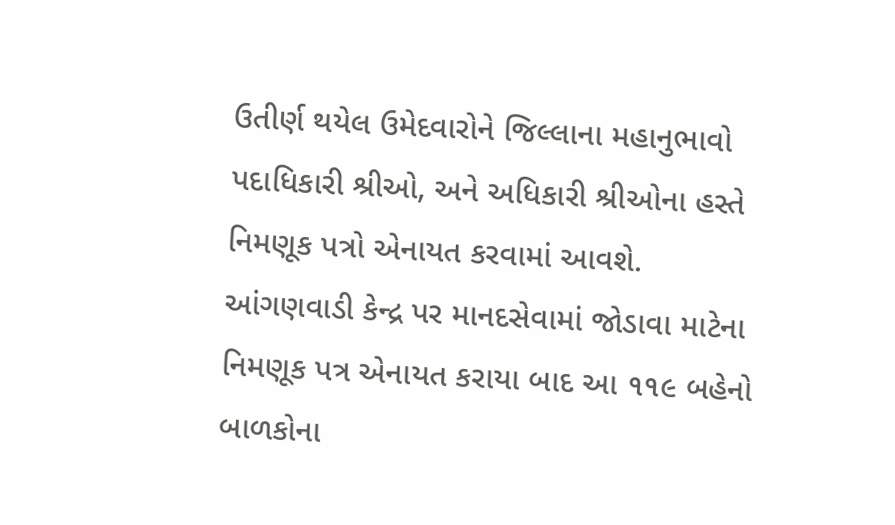ઉતીર્ણ થયેલ ઉમેદવારોને જિલ્લાના મહાનુભાવો પદાધિકારી શ્રીઓ, અને અધિકારી શ્રીઓના હસ્તે નિમણૂક પત્રો એનાયત કરવામાં આવશે. આંગણવાડી કેન્દ્ર પર માનદસેવામાં જોડાવા માટેના નિમણૂક પત્ર એનાયત કરાયા બાદ આ ૧૧૯ બહેનો બાળકોના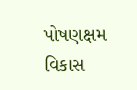પોષણક્ષમ વિકાસ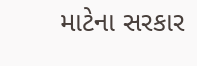માટેના સરકાર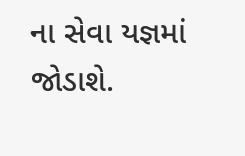ના સેવા યજ્ઞમાં જોડાશે.